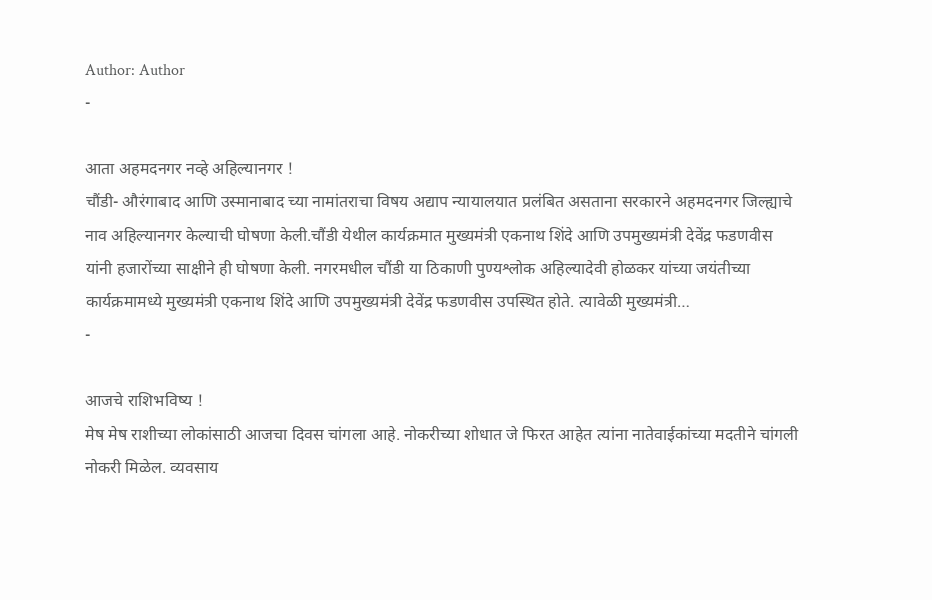Author: Author
-

आता अहमदनगर नव्हे अहिल्यानगर !
चौंडी- औरंगाबाद आणि उस्मानाबाद च्या नामांतराचा विषय अद्याप न्यायालयात प्रलंबित असताना सरकारने अहमदनगर जिल्ह्याचे नाव अहिल्यानगर केल्याची घोषणा केली.चौंडी येथील कार्यक्रमात मुख्यमंत्री एकनाथ शिंदे आणि उपमुख्यमंत्री देवेंद्र फडणवीस यांनी हजारोंच्या साक्षीने ही घोषणा केली. नगरमधील चौंडी या ठिकाणी पुण्यश्लोक अहिल्यादेवी होळकर यांच्या जयंतीच्या कार्यक्रमामध्ये मुख्यमंत्री एकनाथ शिंदे आणि उपमुख्यमंत्री देवेंद्र फडणवीस उपस्थित होते. त्यावेळी मुख्यमंत्री…
-

आजचे राशिभविष्य !
मेष मेष राशीच्या लोकांसाठी आजचा दिवस चांगला आहे. नोकरीच्या शोधात जे फिरत आहेत त्यांना नातेवाईकांच्या मदतीने चांगली नोकरी मिळेल. व्यवसाय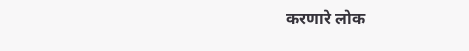करणारे लोक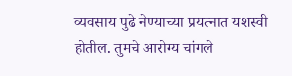व्यवसाय पुढे नेण्याच्या प्रयत्नात यशस्वी होतील. तुमचे आरोग्य चांगले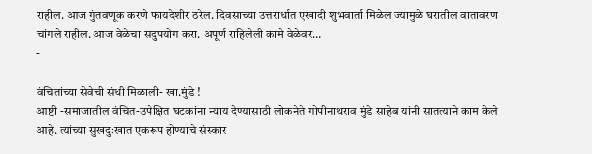राहील. आज गुंतवणूक करणे फायदेशीर ठरेल. दिवसाच्या उत्तरार्धात एखादी शुभवार्ता मिळेल ज्यामुळे घरातील वातावरण चांगले राहील. आज वेळेचा सदुपयोग करा. अपूर्ण राहिलेली कामे वेळेवर…
-

वंचितांच्या सेवेची संधी मिळाली- खा.मुंडे !
आष्टी -समाजातील वंचित-उपेक्षित घटकांना न्याय देण्यासाठी लोकनेते गोपीनाथराव मुंडे साहेब यांनी सातत्याने काम केले आहे. त्यांच्या सुखदुःखात एकरूप होण्याचे संस्कार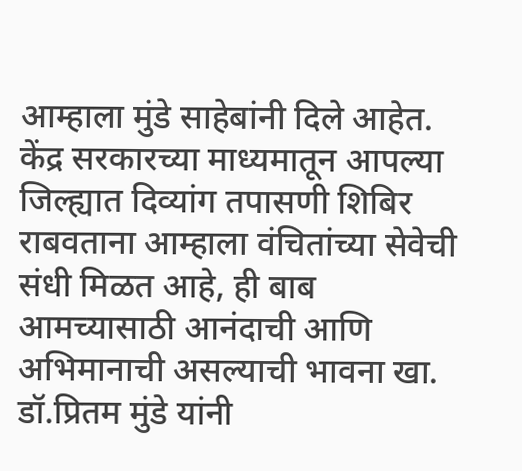आम्हाला मुंडे साहेबांनी दिले आहेत. केंद्र सरकारच्या माध्यमातून आपल्या जिल्ह्यात दिव्यांग तपासणी शिबिर राबवताना आम्हाला वंचितांच्या सेवेची संधी मिळत आहे, ही बाब आमच्यासाठी आनंदाची आणि अभिमानाची असल्याची भावना खा. डॉ.प्रितम मुंडे यांनी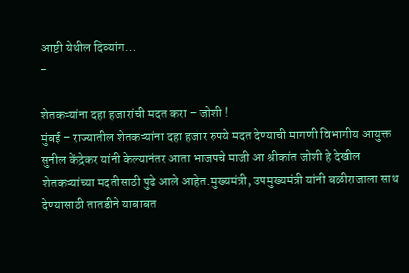आष्टी येथील दिव्यांग…
-

शेतकऱ्यांना दहा हजारांची मदत करा – जोशी !
मुंबई – राज्यातील शेतकऱ्यांना दहा हजार रुपये मदत देण्याची मागणी विभागीय आयुक्त सुनील केंद्रेकर यांनी केल्यानंतर आता भाजपचे माजी आ श्रीकांत जोशी हे देखील शेतकऱ्यांच्या मदतीसाठी पुढे आले आहेत.मुख्यमंत्री, उपमुख्यमंत्री यांनी बळीराजाला साथ देण्यासाठी तातडीने याबाबत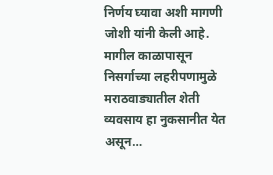निर्णय घ्यावा अशी मागणी जोशी यांनी केली आहे. मागील काळापासून निसर्गाच्या लहरीपणामुळे मराठवाड्यातील शेती व्यवसाय हा नुकसानीत येत असून…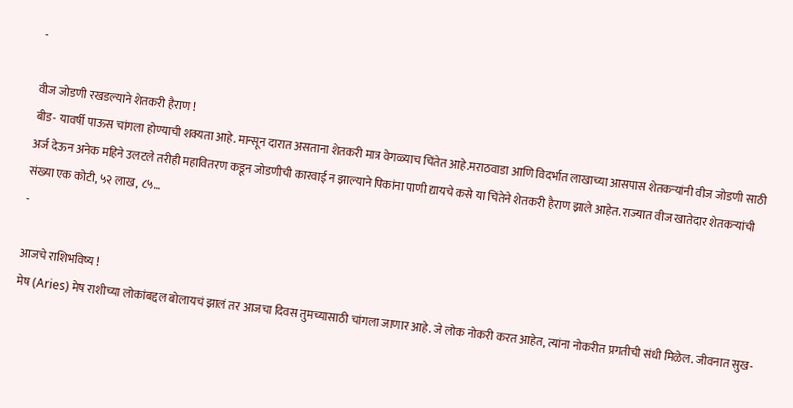-

वीज जोडणी रखडल्याने शेतकरी हैराण !
बीड- यावर्षी पाऊस चांगला होण्याची शक्यता आहे. मान्सून दारात असताना शेतकरी मात्र वेगळ्याच चिंतेत आहे.मराठवाडा आणि विदर्भात लाखाच्या आसपास शेतकऱ्यांनी वीज जोडणी साठी अर्ज देऊन अनेक महिने उलटले तरीही महावितरण कडून जोडणीची कारवाई न झाल्याने पिकांना पाणी द्यायचे कसे या चिंतेने शेतकरी हैराण झाले आहेत. राज्यात वीज खातेदार शेतकऱ्यांची संख्या एक कोटी, ५२ लाख, ८५…
-

आजचे राशिभविष्य !
मेष (Aries) मेष राशीच्या लोकांबद्दल बोलायचं झालं तर आजचा दिवस तुमच्यासाठी चांगला जाणार आहे. जे लोक नोकरी करत आहेत, त्यांना नोकरीत प्रगतीची संधी मिळेल. जीवनात सुख-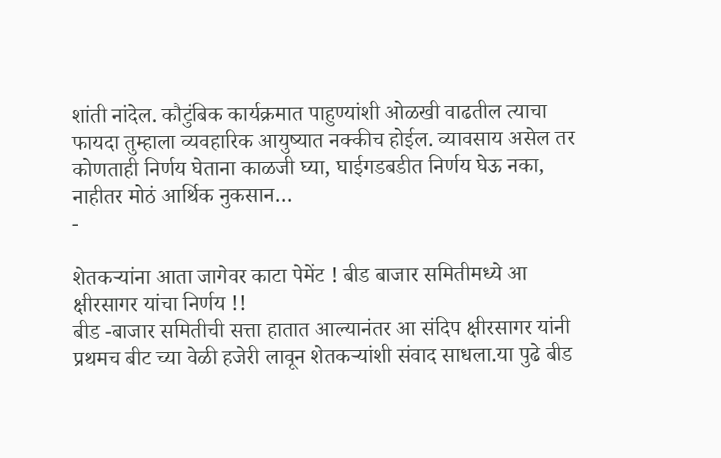शांती नांदेल. कौटुंबिक कार्यक्रमात पाहुण्यांशी ओळखी वाढतील त्याचा फायदा तुम्हाला व्यवहारिक आयुष्यात नक्कीच होईल. व्यावसाय असेल तर कोणताही निर्णय घेताना काळजी घ्या, घाईगडबडीत निर्णय घेऊ नका, नाहीतर मोठं आर्थिक नुकसान…
-

शेतकऱ्यांना आता जागेवर काटा पेमेंट ! बीड बाजार समितीमध्ये आ क्षीरसागर यांचा निर्णय !!
बीड -बाजार समितीची सत्ता हातात आल्यानंतर आ संदिप क्षीरसागर यांनी प्रथमच बीट च्या वेळी हजेरी लावून शेतकऱ्यांशी संवाद साधला.या पुढे बीड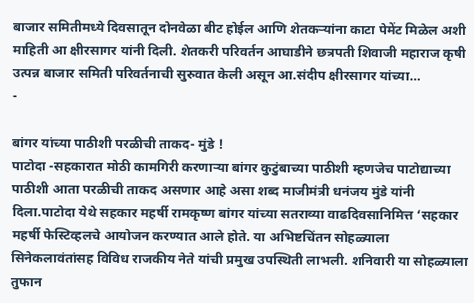बाजार समितीमध्ये दिवसातून दोनवेळा बीट होईल आणि शेतकऱ्यांना काटा पेमेंट मिळेल अशी माहिती आ क्षीरसागर यांनी दिली. शेतकरी परिवर्तन आघाडीने छत्रपती शिवाजी महाराज कृषी उत्पन्न बाजार समिती परिवर्तनाची सुरुवात केली असून आ.संदीप क्षीरसागर यांच्या…
-

बांगर यांच्या पाठीशी परळीची ताकद- मुंडे !
पाटोदा -सहकारात मोठी कामगिरी करणाऱ्या बांगर कुटुंबाच्या पाठीशी म्हणजेच पाटोद्याच्या पाठीशी आता परळीची ताकद असणार आहे असा शब्द माजीमंत्री धनंजय मुंडे यांनी दिला.पाटोदा येथे सहकार महर्षी रामकृष्ण बांगर यांच्या सतराव्या वाढदिवसानिमित्त ‘सहकार महर्षी फेस्टिव्हलचे आयोजन करण्यात आले होते. या अभिष्टचिंतन सोहळ्याला सिनेकलावंतांसह विविध राजकीय नेते यांची प्रमुख उपस्थिती लाभली. शनिवारी या सोहळ्याला तुफान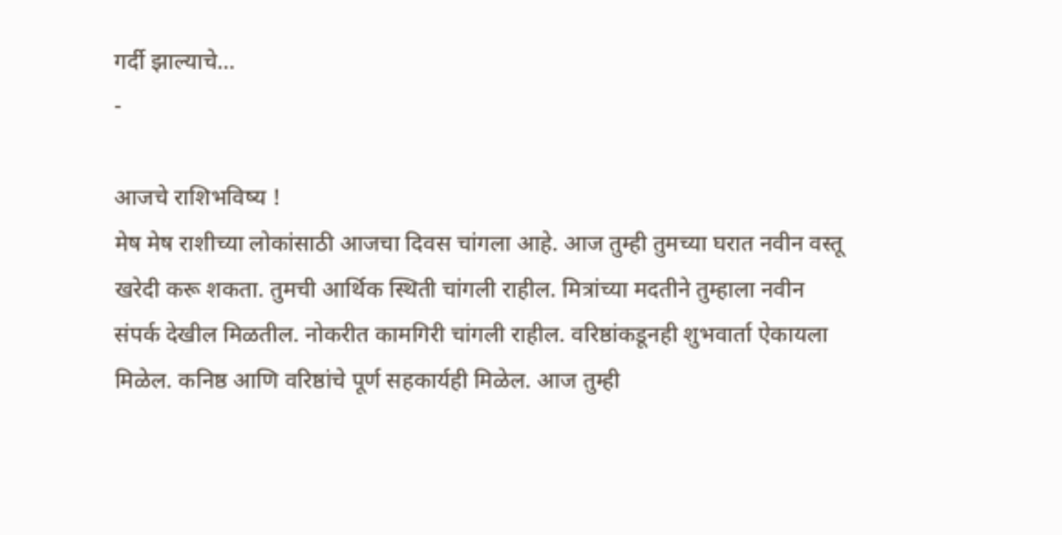गर्दी झाल्याचे…
-

आजचे राशिभविष्य !
मेष मेष राशीच्या लोकांसाठी आजचा दिवस चांगला आहे. आज तुम्ही तुमच्या घरात नवीन वस्तू खरेदी करू शकता. तुमची आर्थिक स्थिती चांगली राहील. मित्रांच्या मदतीने तुम्हाला नवीन संपर्क देखील मिळतील. नोकरीत कामगिरी चांगली राहील. वरिष्ठांकडूनही शुभवार्ता ऐकायला मिळेल. कनिष्ठ आणि वरिष्ठांचे पूर्ण सहकार्यही मिळेल. आज तुम्ही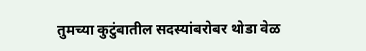तुमच्या कुटुंबातील सदस्यांबरोबर थोडा वेळ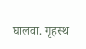घालवा. गृहस्थ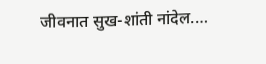जीवनात सुख-शांती नांदेल.…